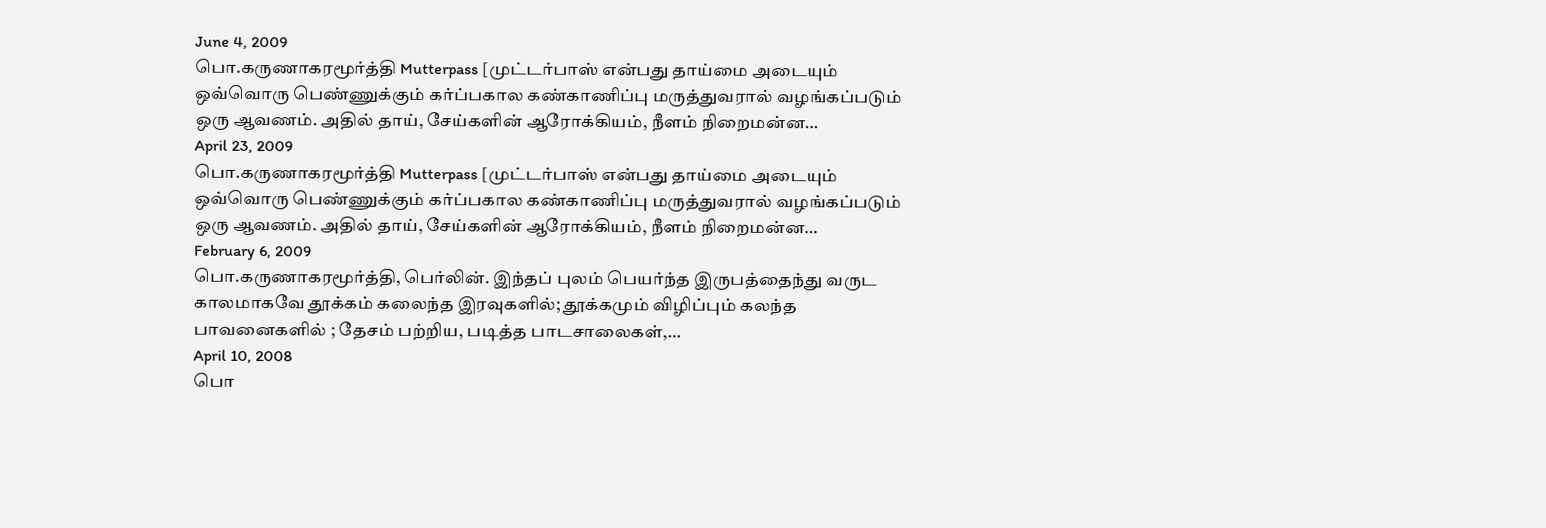June 4, 2009
பொ.கருணாகரமூர்த்தி Mutterpass [முட்டர்பாஸ் என்பது தாய்மை அடையும் ஒவ்வொரு பெண்ணுக்கும் கர்ப்பகால கண்காணிப்பு மருத்துவரால் வழங்கப்படும் ஒரு ஆவணம். அதில் தாய், சேய்களின் ஆரோக்கியம், நீளம் நிறைமன்ன…
April 23, 2009
பொ.கருணாகரமூர்த்தி Mutterpass [முட்டர்பாஸ் என்பது தாய்மை அடையும் ஒவ்வொரு பெண்ணுக்கும் கர்ப்பகால கண்காணிப்பு மருத்துவரால் வழங்கப்படும் ஒரு ஆவணம். அதில் தாய், சேய்களின் ஆரோக்கியம், நீளம் நிறைமன்ன…
February 6, 2009
பொ.கருணாகரமூர்த்தி, பெர்லின். இந்தப் புலம் பெயர்ந்த இருபத்தைந்து வருட காலமாகவே தூக்கம் கலைந்த இரவுகளில்; தூக்கமும் விழிப்பும் கலந்த பாவனைகளில் ; தேசம் பற்றிய, படித்த பாடசாலைகள்,…
April 10, 2008
பொ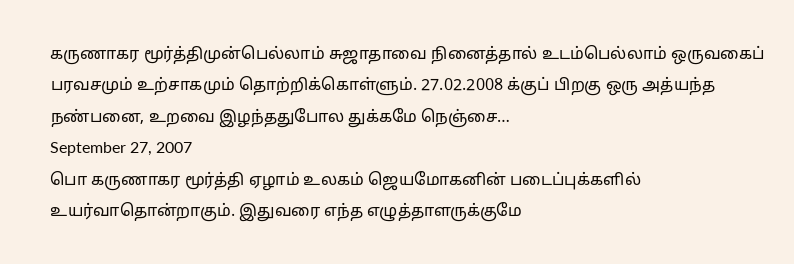கருணாகர மூர்த்திமுன்பெல்லாம் சுஜாதாவை நினைத்தால் உடம்பெல்லாம் ஒருவகைப் பரவசமும் உற்சாகமும் தொற்றிக்கொள்ளும். 27.02.2008 க்குப் பிறகு ஒரு அத்யந்த நண்பனை, உறவை இழந்ததுபோல துக்கமே நெஞ்சை…
September 27, 2007
பொ கருணாகர மூர்த்தி ஏழாம் உலகம் ஜெயமோகனின் படைப்புக்களில் உயர்வாதொன்றாகும். இதுவரை எந்த எழுத்தாளருக்குமே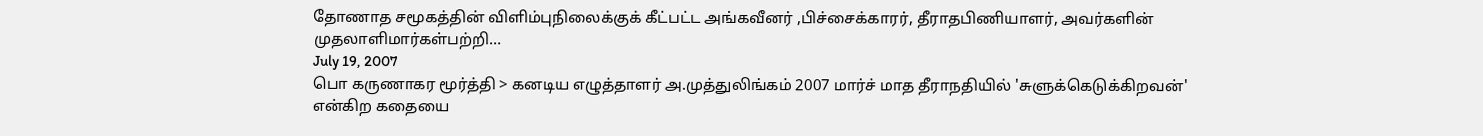தோணாத சமூகத்தின் விளிம்புநிலைக்குக் கீட்பட்ட அங்கவீனர் ,பிச்சைக்காரர், தீராதபிணியாளர், அவர்களின் முதலாளிமார்கள்பற்றி…
July 19, 2007
பொ கருணாகர மூர்த்தி > கனடிய எழுத்தாளர் அ.முத்துலிங்கம் 2007 மார்ச் மாத தீராநதியில் 'சுளுக்கெடுக்கிறவன்' என்கிற கதையை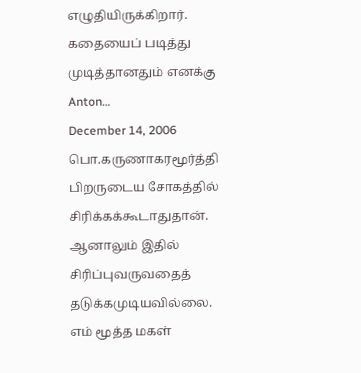எழுதியிருக்கிறார். கதையைப் படித்து முடித்தானதும் எனக்கு Anton…
December 14, 2006
பொ.கருணாகரமூர்த்தி பிறருடைய சோகத்தில் சிரிக்கக்கூடாதுதான். ஆனாலும் இதில் சிரிப்புவருவதைத் தடுக்கமுடியவில்லை. எம் மூத்த மகள்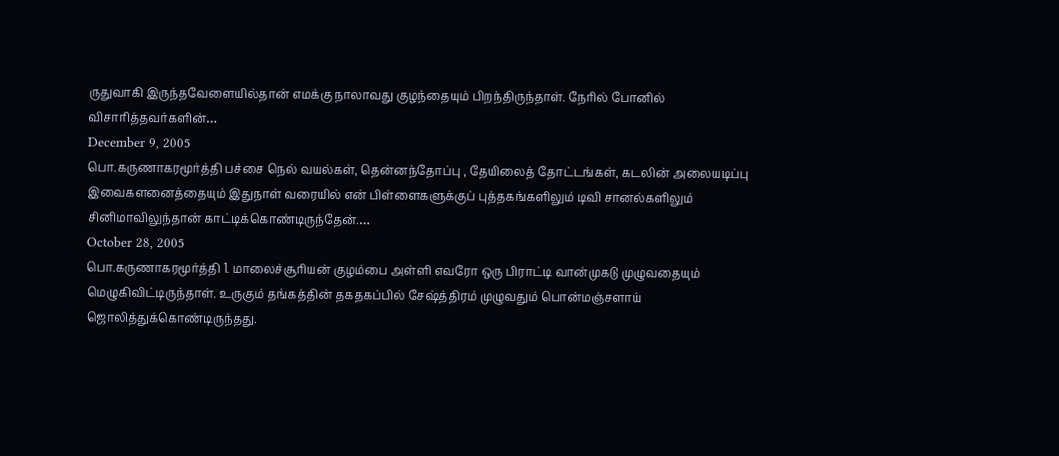ருதுவாகி இருந்தவேளையில்தான் எமக்கு நாலாவது குழந்தையும் பிறந்திருந்தாள். நேரில் போனில் விசாரித்தவர்களின்…
December 9, 2005
பொ.கருணாகரமூர்த்தி பச்சை நெல் வயல்கள், தென்னந்தோப்பு , தேயிலைத் தோட்டங்கள், கடலின் அலையடிப்பு இவைகளனைத்தையும் இதுநாள் வரையில் என் பிள்ளைகளுக்குப் புத்தகங்களிலும் டிவி சானல்களிலும் சினிமாவிலுந்தான் காட்டிக்கொண்டிருந்தேன்.…
October 28, 2005
பொ.கருணாகரமூர்த்தி 1. மாலைச்சூரியன் குழம்பை அள்ளி எவரோ ஒரு பிராட்டி வான்முகடு முழுவதையும் மெழுகிவிட்டிருந்தாள். உருகும் தங்கத்தின் தகதகப்பில் சேஷ்த்திரம் முழுவதும் பொன்மஞ்சளாய் ஜொலித்துக்கொண்டிருந்தது.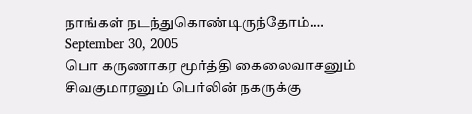நாங்கள் நடந்துகொண்டிருந்தோம்.…
September 30, 2005
பொ கருணாகர மூர்த்தி கைலைவாசனும் சிவகுமாரனும் பெர்லின் நகருக்கு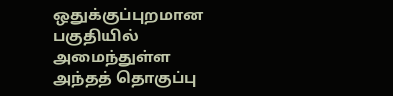ஒதுக்குப்புறமான பகுதியில் அமைந்துள்ள அந்தத் தொகுப்பு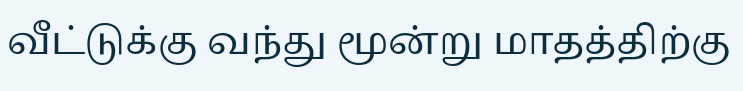வீட்டுக்கு வந்து மூன்று மாதத்திற்கு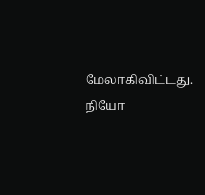மேலாகிவிட்டது. நியோ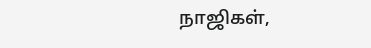நாஜிகள்,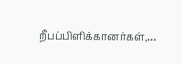றீபப்பிளிக்கானர்கள்,…